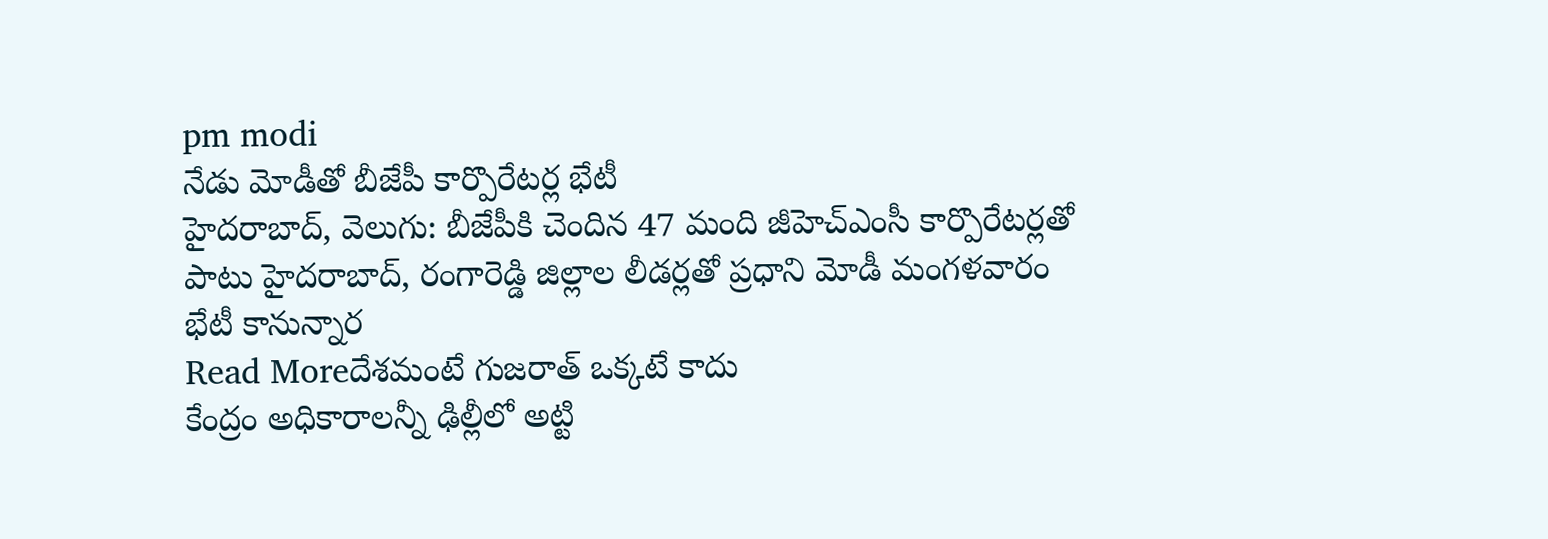pm modi
నేడు మోడీతో బీజేపీ కార్పొరేటర్ల భేటీ
హైదరాబాద్, వెలుగు: బీజేపీకి చెందిన 47 మంది జీహెచ్ఎంసీ కార్పొరేటర్లతో పాటు హైదరాబాద్, రంగారెడ్డి జిల్లాల లీడర్లతో ప్రధాని మోడీ మంగళవారం భేటీ కానున్నార
Read Moreదేశమంటే గుజరాత్ ఒక్కటే కాదు
కేంద్రం అధికారాలన్నీ ఢిల్లీలో అట్టి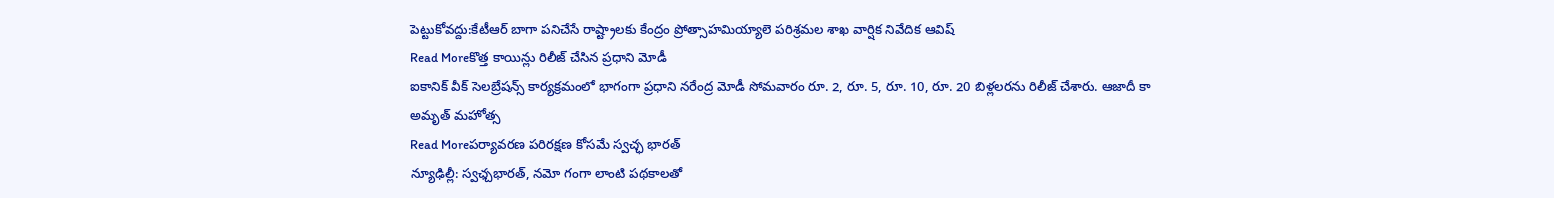పెట్టుకోవద్దు:కేటీఆర్ బాగా పనిచేసే రాష్ట్రాలకు కేంద్రం ప్రోత్సాహమియ్యాలె పరిశ్రమల శాఖ వార్షిక నివేదిక ఆవిష్
Read Moreకొత్త కాయిన్లు రిలీజ్ చేసిన ప్రధాని మోడీ
ఐకానిక్ వీక్ సెలబ్రేషన్స్ కార్యక్రమంలో భాగంగా ప్రధాని నరేంద్ర మోడీ సోమవారం రూ. 2, రూ. 5, రూ. 10, రూ. 20 బిళ్లలరను రిలీజ్ చేశారు. ఆజాదీ కా అమృత్ మహోత్స
Read Moreపర్యావరణ పరిరక్షణ కోసమే స్వచ్ఛ భారత్
న్యూఢిల్లీ: స్వఛ్చభారత్, నమో గంగా లాంటి పథకాలతో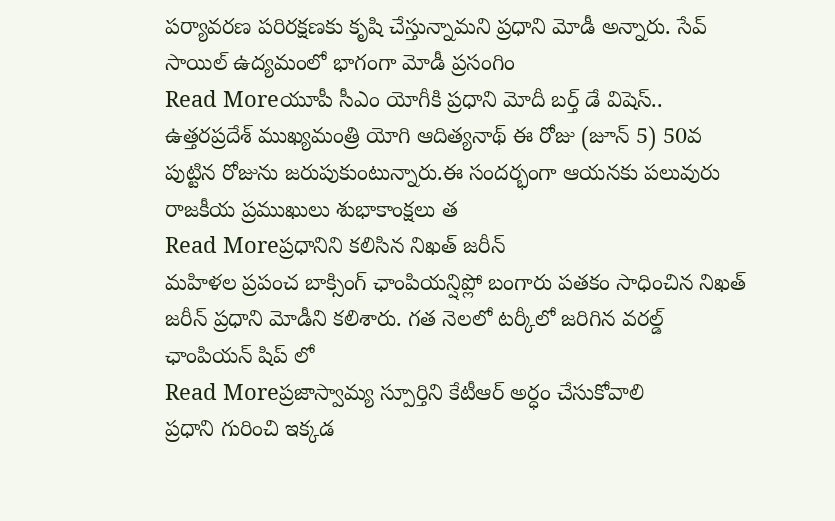పర్యావరణ పరిరక్షణకు కృషి చేస్తున్నామని ప్రధాని మోడీ అన్నారు. సేవ్ సాయిల్ ఉద్యమంలో భాగంగా మోడీ ప్రసంగిం
Read Moreయూపీ సీఎం యోగీకి ప్రధాని మోదీ బర్త్ డే విషెస్..
ఉత్తరప్రదేశ్ ముఖ్యమంత్రి యోగి ఆదిత్యనాథ్ ఈ రోజు (జూన్ 5) 50వ పుట్టిన రోజును జరుపుకుంటున్నారు.ఈ సందర్భంగా ఆయనకు పలువురు రాజకీయ ప్రముఖులు శుభాకాంక్షలు త
Read Moreప్రధానిని కలిసిన నిఖత్ జరీన్
మహిళల ప్రపంచ బాక్సింగ్ ఛాంపియన్షిప్లో బంగారు పతకం సాధించిన నిఖత్ జరీన్ ప్రధాని మోడీని కలిశారు. గత నెలలో టర్కీలో జరిగిన వరల్డ్ ఛాంపియన్ షిప్ లో
Read Moreప్రజాస్వామ్య స్పూర్తిని కేటీఆర్ అర్ధం చేసుకోవాలి
ప్రధాని గురించి ఇక్కడ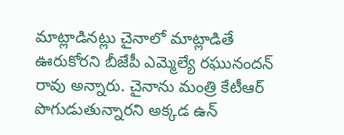మాట్లాడినట్లు చైనాలో మాట్లాడితే ఊరుకోరని బీజేపీ ఎమ్మెల్యే రఘునందన్ రావు అన్నారు. చైనాను మంత్రి కేటీఆర్ పొగుడుతున్నారని అక్కడ ఉన్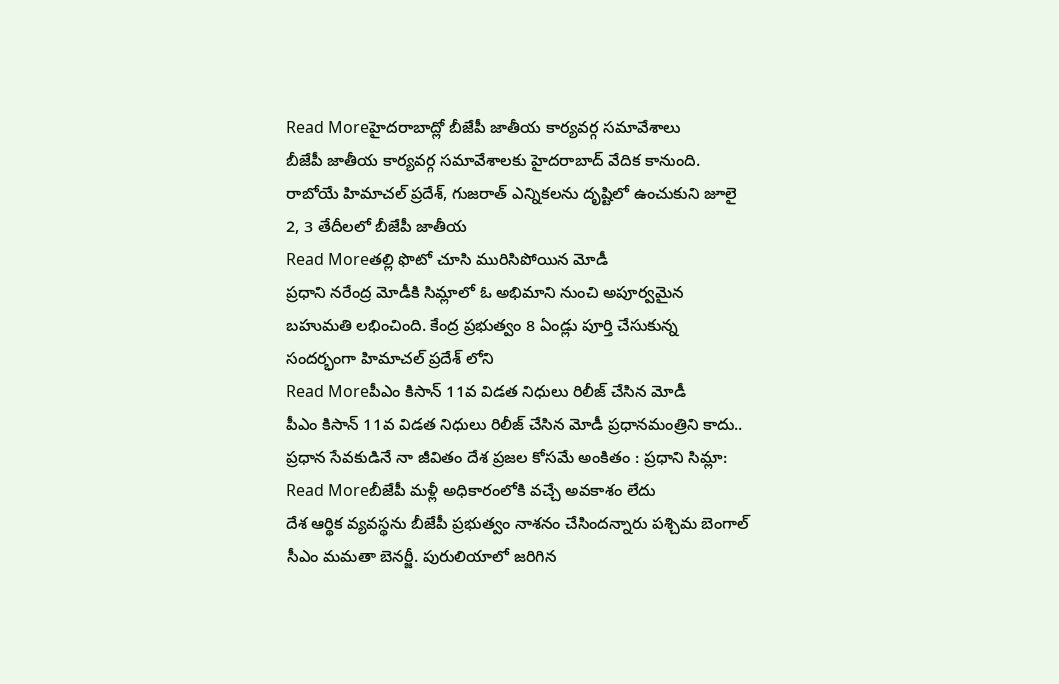Read Moreహైదరాబాద్లో బీజేపీ జాతీయ కార్యవర్గ సమావేశాలు
బీజేపీ జాతీయ కార్యవర్గ సమావేశాలకు హైదరాబాద్ వేదిక కానుంది. రాబోయే హిమాచల్ ప్రదేశ్, గుజరాత్ ఎన్నికలను దృష్టిలో ఉంచుకుని జూలై 2, 3 తేదీలలో బీజేపీ జాతీయ
Read Moreతల్లి ఫొటో చూసి మురిసిపోయిన మోడీ
ప్రధాని నరేంద్ర మోడీకి సిమ్లాలో ఓ అభిమాని నుంచి అపూర్వమైన బహుమతి లభించింది. కేంద్ర ప్రభుత్వం 8 ఏండ్లు పూర్తి చేసుకున్న సందర్భంగా హిమాచల్ ప్రదేశ్ లోని
Read Moreపీఎం కిసాన్ 11వ విడత నిధులు రిలీజ్ చేసిన మోడీ
పీఎం కిసాన్ 11వ విడత నిధులు రిలీజ్ చేసిన మోడీ ప్రధానమంత్రిని కాదు.. ప్రధాన సేవకుడినే నా జీవితం దేశ ప్రజల కోసమే అంకితం : ప్రధాని సిమ్లా:
Read Moreబీజేపీ మళ్లీ అధికారంలోకి వచ్చే అవకాశం లేదు
దేశ ఆర్థిక వ్యవస్థను బీజేపీ ప్రభుత్వం నాశనం చేసిందన్నారు పశ్చిమ బెంగాల్ సీఎం మమతా బెనర్జీ. పురులియాలో జరిగిన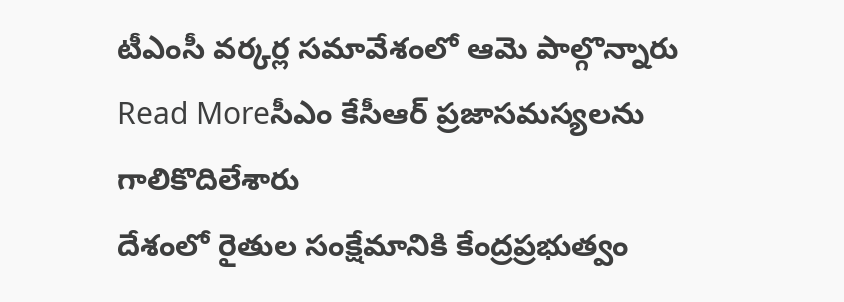టీఎంసీ వర్కర్ల సమావేశంలో ఆమె పాల్గొన్నారు
Read Moreసీఎం కేసీఆర్ ప్రజాసమస్యలను గాలికొదిలేశారు
దేశంలో రైతుల సంక్షేమానికి కేంద్రప్రభుత్వం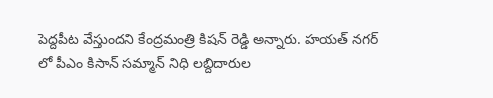పెద్దపీట వేస్తుందని కేంద్రమంత్రి కిషన్ రెడ్డి అన్నారు. హయత్ నగర్ లో పీఎం కిసాన్ సమ్మాన్ నిధి లబ్దిదారుల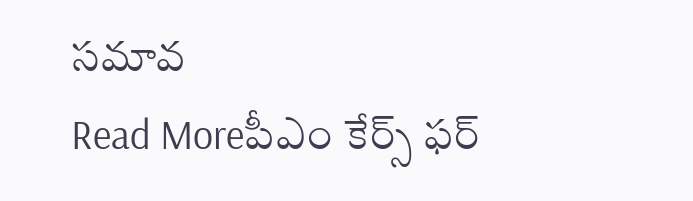సమావ
Read Moreపీఎం కేర్స్ ఫర్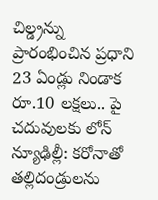చిల్డ్రన్ను ప్రారంభించిన ప్రధాని
23 ఏండ్లు నిండాక రూ.10 లక్షలు.. పై చదువులకు లోన్ న్యూఢిల్లీ: కరోనాతో తల్లిదండ్రులను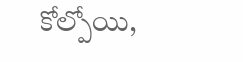కోల్పోయి,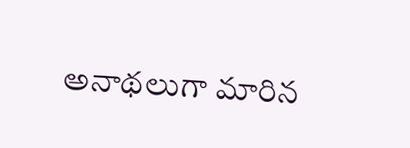అనాథలుగా మారిన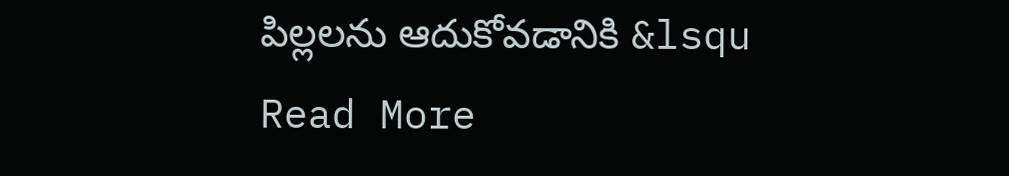పిల్లలను ఆదుకోవడానికి &lsqu
Read More